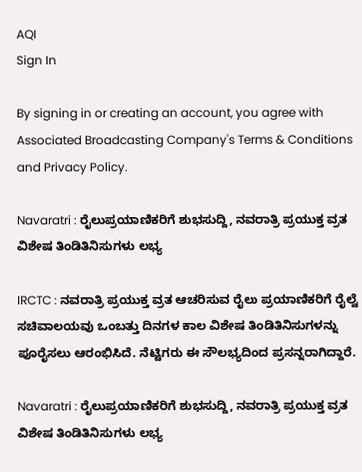AQI
Sign In

By signing in or creating an account, you agree with Associated Broadcasting Company's Terms & Conditions and Privacy Policy.

Navaratri : ರೈಲುಪ್ರಯಾಣಿಕರಿಗೆ ಶುಭಸುದ್ದಿ, ನವರಾತ್ರಿ ಪ್ರಯುಕ್ತ ವ್ರತ ವಿಶೇಷ ತಿಂಡಿತಿನಿಸುಗಳು ಲಭ್ಯ

IRCTC : ನವರಾತ್ರಿ ಪ್ರಯುಕ್ತ ವ್ರತ ಆಚರಿಸುವ ರೈಲು ಪ್ರಯಾಣಿಕರಿಗೆ ರೈಲ್ವೆ ಸಚಿವಾಲಯವು ಒಂಬತ್ತು ದಿನಗಳ ಕಾಲ ವಿಶೇಷ ತಿಂಡಿತಿನಿಸುಗಳನ್ನು ಪೂರೈಸಲು ಆರಂಭಿಸಿದೆ. ನೆಟ್ಟಿಗರು ಈ ಸೌಲಭ್ಯದಿಂದ ಪ್ರಸನ್ನರಾಗಿದ್ದಾರೆ.

Navaratri : ರೈಲುಪ್ರಯಾಣಿಕರಿಗೆ ಶುಭಸುದ್ದಿ, ನವರಾತ್ರಿ ಪ್ರಯುಕ್ತ ವ್ರತ ವಿಶೇಷ ತಿಂಡಿತಿನಿಸುಗಳು ಲಭ್ಯ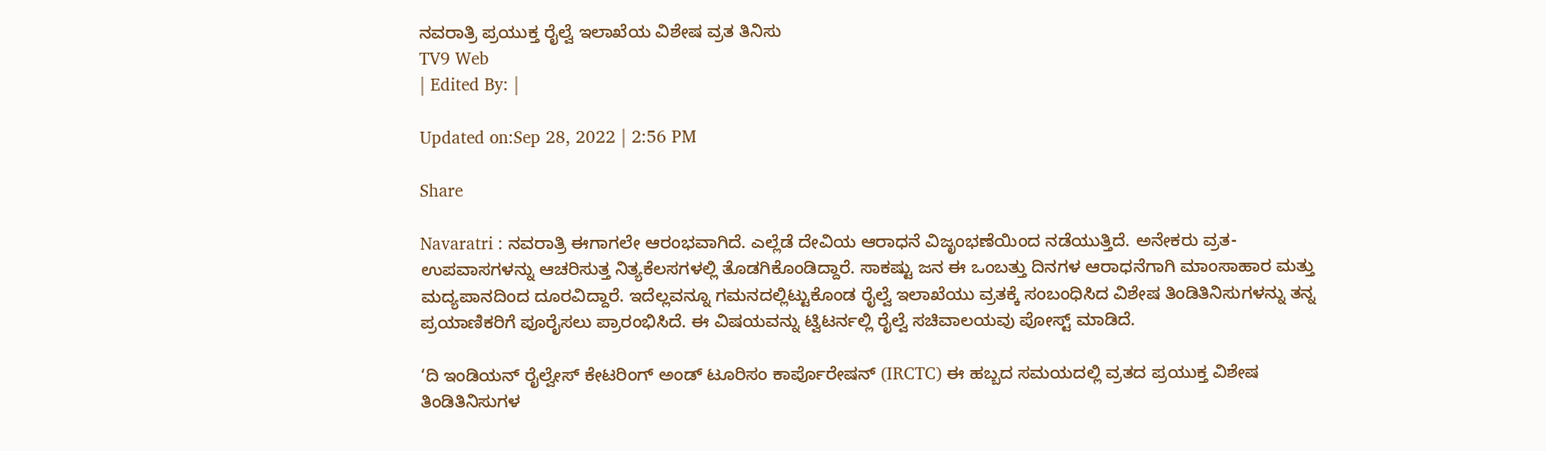ನವರಾತ್ರಿ ಪ್ರಯುಕ್ತ ರೈಲ್ವೆ ಇಲಾಖೆಯ ವಿಶೇಷ ವ್ರತ ತಿನಿಸು
TV9 Web
| Edited By: |

Updated on:Sep 28, 2022 | 2:56 PM

Share

Navaratri : ನವರಾತ್ರಿ ಈಗಾಗಲೇ ಆರಂಭವಾಗಿದೆ. ಎಲ್ಲೆಡೆ ದೇವಿಯ ಆರಾಧನೆ ವಿಜೃಂಭಣೆಯಿಂದ ನಡೆಯುತ್ತಿದೆ. ಅನೇಕರು ವ್ರತ-ಉಪವಾಸಗಳನ್ನು ಆಚರಿಸುತ್ತ ನಿತ್ಯಕೆಲಸಗಳಲ್ಲಿ ತೊಡಗಿಕೊಂಡಿದ್ದಾರೆ. ಸಾಕಷ್ಟು ಜನ ಈ ಒಂಬತ್ತು ದಿನಗಳ ಆರಾಧನೆಗಾಗಿ ಮಾಂಸಾಹಾರ ಮತ್ತು ಮದ್ಯಪಾನದಿಂದ ದೂರವಿದ್ದಾರೆ. ಇದೆಲ್ಲವನ್ನೂ ಗಮನದಲ್ಲಿಟ್ಟುಕೊಂಡ ರೈಲ್ವೆ ಇಲಾಖೆಯು ವ್ರತಕ್ಕೆ ಸಂಬಂಧಿಸಿದ ವಿಶೇಷ ತಿಂಡಿತಿನಿಸುಗಳನ್ನು ತನ್ನ ಪ್ರಯಾಣಿಕರಿಗೆ ಪೂರೈಸಲು ಪ್ರಾರಂಭಿಸಿದೆ. ಈ ವಿಷಯವನ್ನು ಟ್ವಿಟರ್ನಲ್ಲಿ ರೈಲ್ವೆ ಸಚಿವಾಲಯವು ಪೋಸ್ಟ್ ಮಾಡಿದೆ.

‘ದಿ ಇಂಡಿಯನ್ ರೈಲ್ವೇಸ್ ಕೇಟರಿಂಗ್ ಅಂಡ್ ಟೂರಿಸಂ ಕಾರ್ಪೊರೇಷನ್ (IRCTC) ಈ ಹಬ್ಬದ ಸಮಯದಲ್ಲಿ ವ್ರತದ ಪ್ರಯುಕ್ತ ವಿಶೇಷ ತಿಂಡಿತಿನಿಸುಗಳ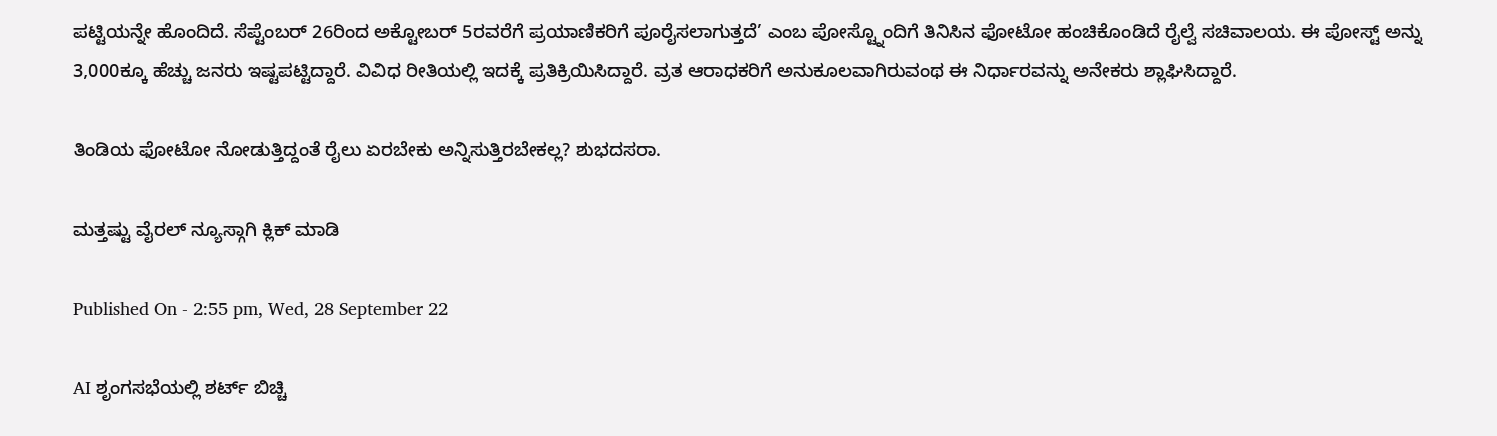ಪಟ್ಟಿಯನ್ನೇ ಹೊಂದಿದೆ. ಸೆಪ್ಟೆಂಬರ್ 26ರಿಂದ ಅಕ್ಟೋಬರ್ 5ರವರೆಗೆ ಪ್ರಯಾಣಿಕರಿಗೆ ಪೂರೈಸಲಾಗುತ್ತದೆ’ ಎಂಬ ಪೋಸ್ಟ್ನೊಂದಿಗೆ ತಿನಿಸಿನ ಫೋಟೋ ಹಂಚಿಕೊಂಡಿದೆ ರೈಲ್ವೆ ಸಚಿವಾಲಯ. ಈ ಪೋಸ್ಟ್ ಅನ್ನು 3,000ಕ್ಕೂ ಹೆಚ್ಚು ಜನರು ಇಷ್ಟಪಟ್ಟಿದ್ದಾರೆ. ವಿವಿಧ ರೀತಿಯಲ್ಲಿ ಇದಕ್ಕೆ ಪ್ರತಿಕ್ರಿಯಿಸಿದ್ದಾರೆ. ವ್ರತ ಆರಾಧಕರಿಗೆ ಅನುಕೂಲವಾಗಿರುವಂಥ ಈ ನಿರ್ಧಾರವನ್ನು ಅನೇಕರು ಶ್ಲಾಘಿಸಿದ್ದಾರೆ.

ತಿಂಡಿಯ ಫೋಟೋ ನೋಡುತ್ತಿದ್ದಂತೆ ರೈಲು ಏರಬೇಕು ಅನ್ನಿಸುತ್ತಿರಬೇಕಲ್ಲ? ಶುಭದಸರಾ.

ಮತ್ತಷ್ಟು ವೈರಲ್ ನ್ಯೂಸ್ಗಾಗಿ ಕ್ಲಿಕ್ ಮಾಡಿ

Published On - 2:55 pm, Wed, 28 September 22

AI ಶೃಂಗಸಭೆಯಲ್ಲಿ ಶರ್ಟ್ ಬಿಚ್ಚಿ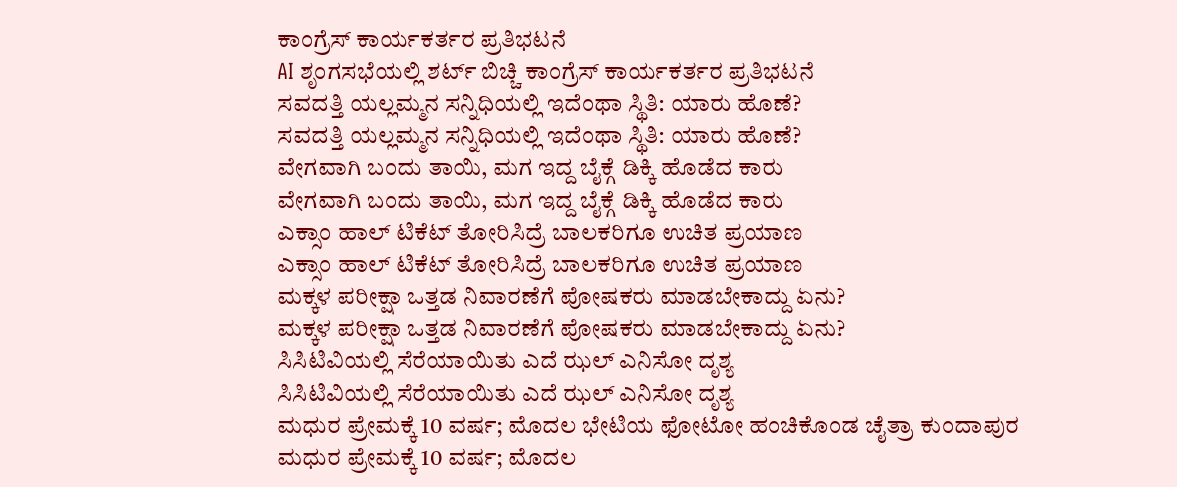ಕಾಂಗ್ರೆಸ್ ಕಾರ್ಯಕರ್ತರ ಪ್ರತಿಭಟನೆ
AI ಶೃಂಗಸಭೆಯಲ್ಲಿ ಶರ್ಟ್ ಬಿಚ್ಚಿ ಕಾಂಗ್ರೆಸ್ ಕಾರ್ಯಕರ್ತರ ಪ್ರತಿಭಟನೆ
ಸವದತ್ತಿ ಯಲ್ಲಮ್ಮನ ಸನ್ನಿಧಿಯಲ್ಲಿ ಇದೆಂಥಾ ಸ್ಥಿತಿ: ಯಾರು ಹೊಣೆ?
ಸವದತ್ತಿ ಯಲ್ಲಮ್ಮನ ಸನ್ನಿಧಿಯಲ್ಲಿ ಇದೆಂಥಾ ಸ್ಥಿತಿ: ಯಾರು ಹೊಣೆ?
ವೇಗವಾಗಿ ಬಂದು ತಾಯಿ, ಮಗ ಇದ್ದ ಬೈಕ್ಗೆ ಡಿಕ್ಕಿ ಹೊಡೆದ ಕಾರು
ವೇಗವಾಗಿ ಬಂದು ತಾಯಿ, ಮಗ ಇದ್ದ ಬೈಕ್ಗೆ ಡಿಕ್ಕಿ ಹೊಡೆದ ಕಾರು
ಎಕ್ಸಾಂ ಹಾಲ್ ಟಿಕೆಟ್ ತೋರಿಸಿದ್ರೆ ಬಾಲಕರಿಗೂ ಉಚಿತ ಪ್ರಯಾಣ
ಎಕ್ಸಾಂ ಹಾಲ್ ಟಿಕೆಟ್ ತೋರಿಸಿದ್ರೆ ಬಾಲಕರಿಗೂ ಉಚಿತ ಪ್ರಯಾಣ
ಮಕ್ಕಳ ಪರೀಕ್ಷಾ ಒತ್ತಡ ನಿವಾರಣೆಗೆ ಪೋಷಕರು ಮಾಡಬೇಕಾದ್ದು ಏನು?
ಮಕ್ಕಳ ಪರೀಕ್ಷಾ ಒತ್ತಡ ನಿವಾರಣೆಗೆ ಪೋಷಕರು ಮಾಡಬೇಕಾದ್ದು ಏನು?
ಸಿಸಿಟಿವಿಯಲ್ಲಿ ಸೆರೆಯಾಯಿತು ಎದೆ ಝಲ್ ಎನಿಸೋ ದೃಶ್ಯ
ಸಿಸಿಟಿವಿಯಲ್ಲಿ ಸೆರೆಯಾಯಿತು ಎದೆ ಝಲ್ ಎನಿಸೋ ದೃಶ್ಯ
ಮಧುರ ಪ್ರೇಮಕ್ಕೆ 10 ವರ್ಷ; ಮೊದಲ ಭೇಟಿಯ ಫೋಟೋ ಹಂಚಿಕೊಂಡ ಚೈತ್ರಾ ಕುಂದಾಪುರ
ಮಧುರ ಪ್ರೇಮಕ್ಕೆ 10 ವರ್ಷ; ಮೊದಲ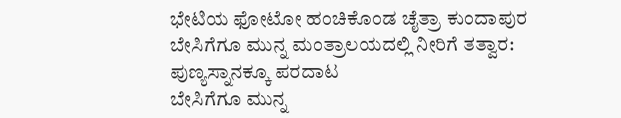ಭೇಟಿಯ ಫೋಟೋ ಹಂಚಿಕೊಂಡ ಚೈತ್ರಾ ಕುಂದಾಪುರ
ಬೇಸಿಗೆಗೂ ಮುನ್ನ ಮಂತ್ರಾಲಯದಲ್ಲಿ ನೀರಿಗೆ ತತ್ವಾರ: ಪುಣ್ಯಸ್ನಾನಕ್ಕೂ ಪರದಾಟ
ಬೇಸಿಗೆಗೂ ಮುನ್ನ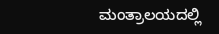ಮಂತ್ರಾಲಯದಲ್ಲಿ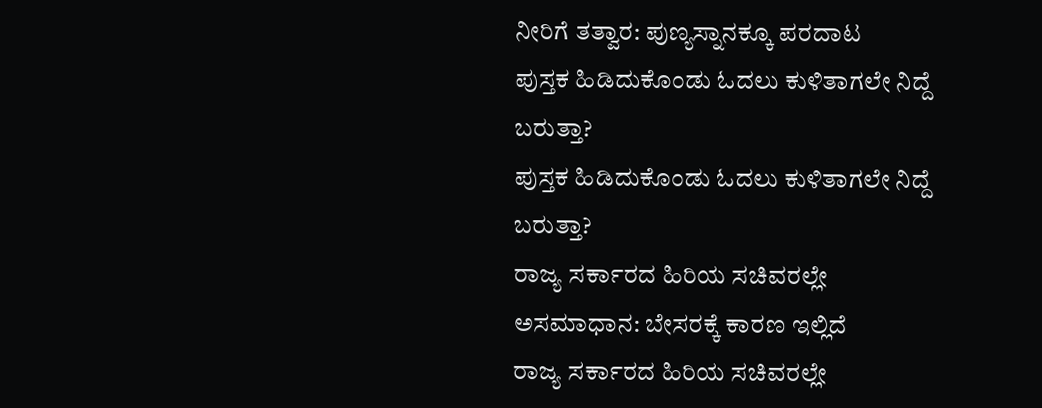ನೀರಿಗೆ ತತ್ವಾರ: ಪುಣ್ಯಸ್ನಾನಕ್ಕೂ ಪರದಾಟ
ಪುಸ್ತಕ ಹಿಡಿದುಕೊಂಡು ಓದಲು ಕುಳಿತಾಗಲೇ ನಿದ್ದೆ ಬರುತ್ತಾ?
ಪುಸ್ತಕ ಹಿಡಿದುಕೊಂಡು ಓದಲು ಕುಳಿತಾಗಲೇ ನಿದ್ದೆ ಬರುತ್ತಾ?
ರಾಜ್ಯ ಸರ್ಕಾರದ ಹಿರಿಯ ಸಚಿವರಲ್ಲೇ ಅಸಮಾಧಾನ: ಬೇಸರಕ್ಕೆ ಕಾರಣ ಇಲ್ಲಿದೆ
ರಾಜ್ಯ ಸರ್ಕಾರದ ಹಿರಿಯ ಸಚಿವರಲ್ಲೇ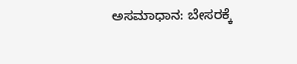ಅಸಮಾಧಾನ: ಬೇಸರಕ್ಕೆ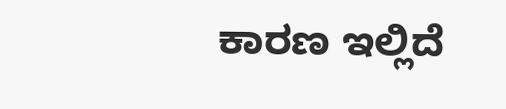ಕಾರಣ ಇಲ್ಲಿದೆ